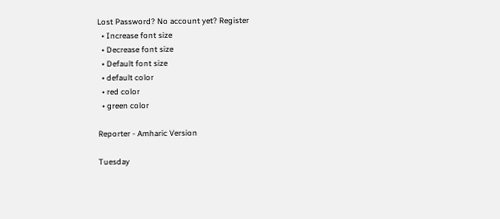Lost Password? No account yet? Register
  • Increase font size
  • Decrease font size
  • Default font size
  • default color
  • red color
  • green color

Reporter - Amharic Version

Tuesday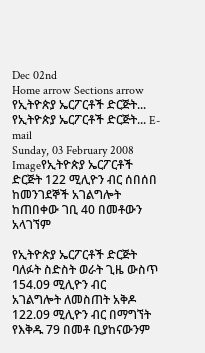Dec 02nd
Home arrow Sections arrow የኢትዮጵያ ኤርፖርቶች ድርጅት...
የኢትዮጵያ ኤርፖርቶች ድርጅት... E-mail
Sunday, 03 February 2008
Imageየኢትዮጵያ ኤርፖርቶች ድርጅት 122 ሚሊዮን ብር ሰበሰበ
ከመንገደኞች አገልግሎት ከጠበቀው ገቢ 40 በመቶውን አላገኘም

የኢትዮጵያ ኤርፖርቶች ድርጅት ባለፉት ስድስት ወራት ጊዜ ውስጥ 154.09 ሚሊዮን ብር  አገልግሎት ለመስጠት አቅዶ 122.09 ሚሊዮን ብር በማግኘት የእቅዱ 79 በመቶ ቢያከናውንም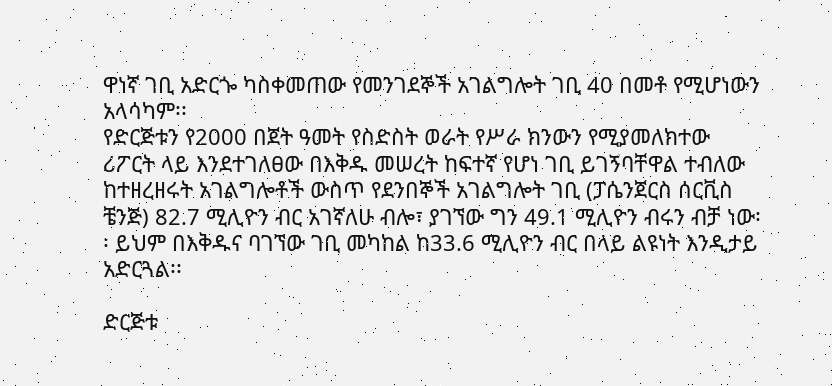ዋነኛ ገቢ አድርጐ ካስቀመጠው የመንገደኞች አገልግሎት ገቢ 40 በመቶ የሚሆነውን አላሳካም፡፡
የድርጅቱን የ2000 በጀት ዓመት የስድስት ወራት የሥራ ክንውን የሚያመለክተው ሪፖርት ላይ እንደተገለፀው በእቅዱ መሠረት ከፍተኛ የሆነ ገቢ ይገኝባቸዋል ተብለው ከተዘረዘሩት አገልግሎቶች ውስጥ የደንበኞች አገልግሎት ገቢ (ፓሴንጀርስ ሰርቪስ ቼንጅ) 82.7 ሚሊዮን ብር አገኛለሁ ብሎ፣ ያገኘው ግን 49.1 ሚሊዮን ብሩን ብቻ ነው፡፡ ይህም በእቅዱና ባገኘው ገቢ መካከል ከ33.6 ሚሊዮን ብር በላይ ልዩነት እንዲታይ አድርጓል፡፡

ድርጅቱ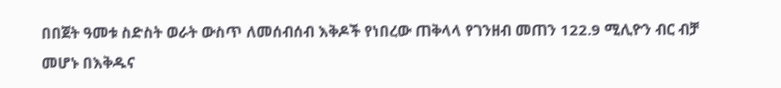በበጀት ዓመቱ ስድስት ወራት ውስጥ ለመሰብሰብ እቅዶች የነበረው ጠቅላላ የገንዘብ መጠን 122.9 ሚሊዮን ብር ብቻ መሆኑ በእቅዱና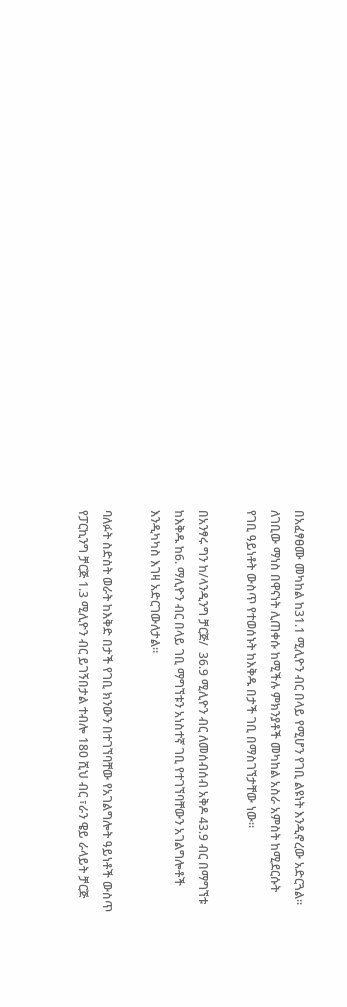በአፈፃፀሙ መካከል ከ31.1 ሚሊዮን ብር በላይ የሚሆን የገቢ ልዩነት እንዲኖረው አድርጓል፡፡ ለገቢው ማነስ በዋናነት ሊጠቀሱ ከሚችሉ ምክንያቶች መካከል አስራ አምስት ከሚደርሱት የገቢ ዓይነቶት ውስጥ የተወሰኑት ከእቅዱ በታች ገቢ በማስገኘታቸው ነው፡፡

በአንፃሩ ግን ከ/ላንዲንግ ቻርጅ/  36.9 ሚሊዮን ብር ለመሰብሰብ አቅዶ 43.9 ብር በማግኘቱ ከእቅዱ ከ6. ማሊዮን ብር በላይ ገቢ ማግኘቱን አነስተኛ ገቢ የተገኘባቸውን አገልግሎቶች እንዲካካስ እገዛ አድርገውለታል፡፡

ባለፉት ስድስት ወራት ከእቅድ በታች የገቢ ክንውን በተገኘባቸው የአገልግሎት ዓይነቶች ውስጥ የፓርኪንግ ቻርጅ 1.3 ሚሊዮን ብር ይገኝበታል ተብሎ 180 ሺህ ብር ፣ራን ዌይ ራላይት ቻርጅ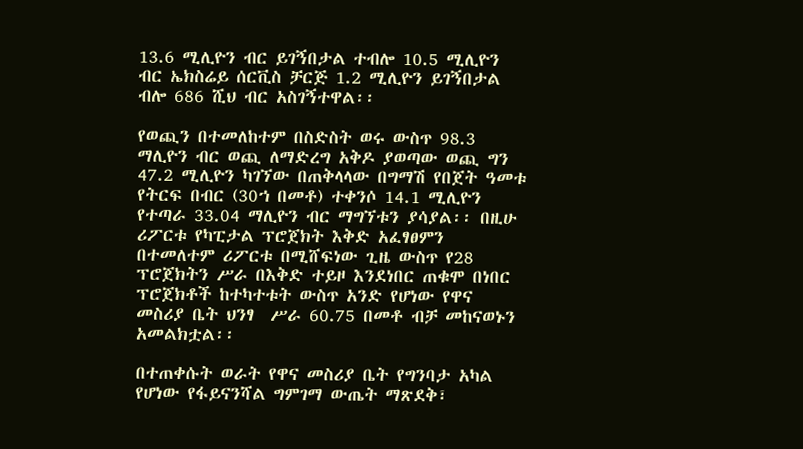13.6 ሚሊዮን ብር ይገኝበታል ተብሎ 10.5 ሚሊዮን ብር ኤክስሬይ ሰርቪስ ቻርጅ 1.2 ሚሊዮን ይገኝበታል ብሎ 686 ሺህ ብር አስገኝተዋል፡፡

የወጪን በተመለከተም በስድስት ወሩ ውስጥ 98.3 ማሊዮን ብር ወጪ ለማድረግ አቅዶ ያወጣው ወጪ ግን 47.2 ሚሊዮን ካገኘው በጠቅላላው በግማሽ የበጀት ዓመቱ የትርፍ በብር (30ኀ በመቶ) ተቀንሶ 14.1 ሚሊዮን የተጣራ 33.04 ማሊዮን ብር ማግኘቱን ያሳያል፡፡ በዚሁ ሪፖርቱ የካፒታል ፕሮጀክት እቅድ አፈፃፀምን በተመለተም ሪፖርቱ በሚሸፍነው ጊዜ ውስጥ የ28 ፕሮጀክትን ሥራ በእቅድ ተይዞ እንደነበር ጠቁሞ በነበር ፕሮጀክቶች ከተካተቱት ውስጥ አንድ የሆነው የዋና መስሪያ ቤት ህንፃ  ሥራ 60.75 በመቶ ብቻ መከናወኑን አመልክቷል፡፡

በተጠቀሱት ወራት የዋና መስሪያ ቤት የግንባታ አካል የሆነው የፋይናንሻል ግምገማ ውጤት ማጽደቅ፣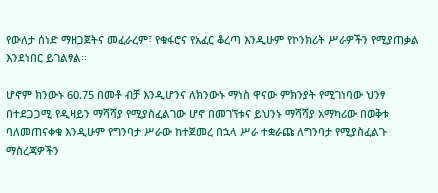የውለታ ሰነድ ማዘጋጀትና መፈራረም፣ የቁፋሮና የአፈር ቆረጣ እንዲሁም የኮንክሪት ሥራዎችን የሚያጠቃል እንደነበር ይገልፃል፡፡

ሆኖም ክንውኑ 60.75 በመቶ ብቻ እንዲሆንና ለክንውኑ ማነስ ዋናው ምክንያት የሚገነባው ህንፃ በተደጋጋሚ የዲዛይን ማሻሻያ የሚያስፈልገው ሆኖ በመገኘቱና ይህንኑ ማሻሻያ አማካሪው በወቅቱ ባለመጠናቀቁ እንዲሁም የግንባታ ሥራው ከተጀመረ በኋላ ሥራ ተቋራጩ ለግንባታ የሚያስፈልጉ ማስረጃዎችን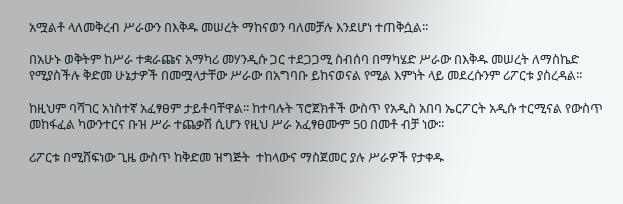አሟልቶ ላለመቅረብ ሥራውን በእቅዱ መሠረት ማከናወን ባለመቻሉ እንደሆነ ተጠቅሷል፡፡

በአሁኑ ወቅትም ከሥራ ተቋራጩና አማካሪ መሃንዲሱ ጋር ተደጋጋሚ ስብሰባ በማካሄድ ሥራው በእቅዱ መሠረት ለማስኬድ የሚያስችሉ ቅድመ ሁኔታዎች በመሟላታቸው ሥራው በአግባቡ ይከናወናል የሚል እምነት ላይ መደረሱንም ሪፖርቱ ያስረዳል፡፡

ከዚህም ባሻገር አነስተኛ አፈፃፀም ታይቶባቸዋል፡፡ ከተባሉት ፕሮጀክቶች ውስጥ የአዲስ አበባ ኤርፖርት አዲሱ ተርሚናል የውስጥ መከፋፈል ካውንተርና ቡዝ ሥራ ተጨቃሽ ሲሆን የዚህ ሥራ አፈፃፀሙም 50 በመቶ ብቻ ነው፡፡

ሪፖርቱ በሚሸፍነው ጊዜ ውስጥ ከቅድመ ዝግጅት  ተከላውና ማስጀመር ያሉ ሥራዎች የታቀዱ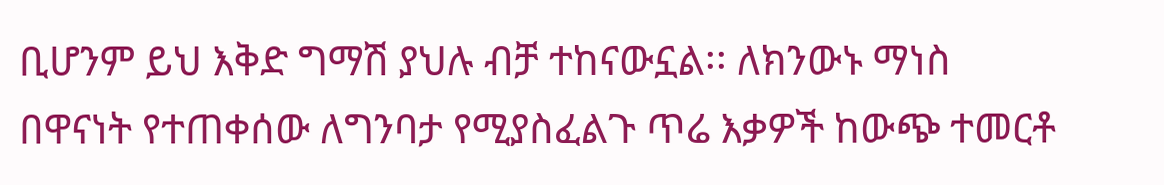ቢሆንም ይህ እቅድ ግማሽ ያህሉ ብቻ ተከናውኗል፡፡ ለክንውኑ ማነስ በዋናነት የተጠቀሰው ለግንባታ የሚያስፈልጉ ጥሬ እቃዎች ከውጭ ተመርቶ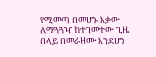የሚመጣ በመሆኑ እቃው ለማጓጓዣ ከተገመተው ጊዜ በላይ በመራዘሙ እንደሆነ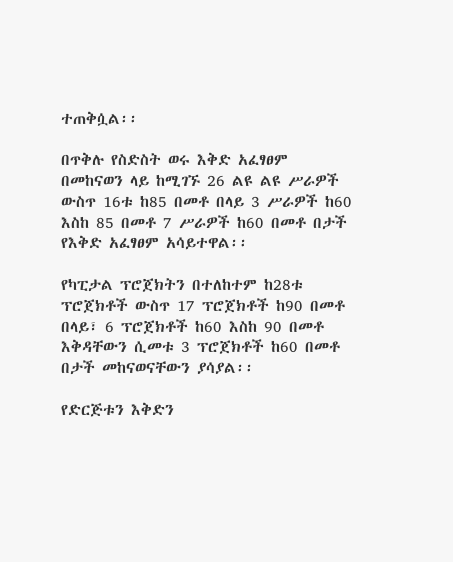ተጠቅሷል፡፡

በጥቅሉ የስድስት ወሩ እቅድ አፈፃፀም በመከናወን ላይ ከሚገኙ 26 ልዩ ልዩ ሥራዎች ውስጥ 16ቱ ከ85 በመቶ በላይ 3 ሥራዎች ከ60 እስከ 85 በመቶ 7 ሥራዎች ከ60 በመቶ በታች የእቅድ አፈፃፀም አሳይተዋል፡፡

የካፒታል ፕሮጀክትን በተለከተም ከ28ቱ ፕሮጀክቶች ውስጥ 17 ፕሮጀክቶች ከ90 በመቶ በላይ፣ 6 ፕሮጀክቶች ከ60 እስከ 90 በመቶ እቅዳቸውን ሲመቱ 3 ፕሮጀክቶች ከ60 በመቶ በታች መከናወናቸውን ያሳያል፡፡

የድርጅቱን እቅድን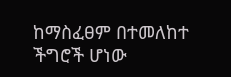ከማስፈፀም በተመለከተ ችግሮች ሆነው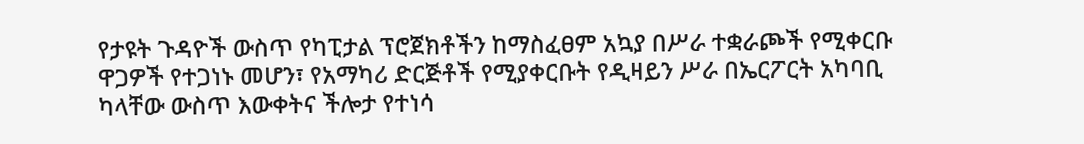የታዩት ጉዳዮች ውስጥ የካፒታል ፕሮጀክቶችን ከማስፈፀም አኳያ በሥራ ተቋራጮች የሚቀርቡ ዋጋዎች የተጋነኑ መሆን፣ የአማካሪ ድርጅቶች የሚያቀርቡት የዲዛይን ሥራ በኤርፖርት አካባቢ ካላቸው ውስጥ እውቀትና ችሎታ የተነሳ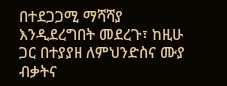በተደጋጋሚ ማሻሻያ እንዲደረግበት መደረጉ፣ ከዚሁ ጋር በተያያዘ ለምህንድስና ሙያ ብቃትና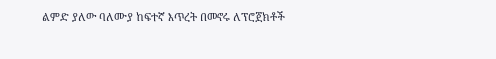ልምድ ያለው ባለሙያ ከፍተኛ እጥረት በመኖሩ ለፕሮጀክቶች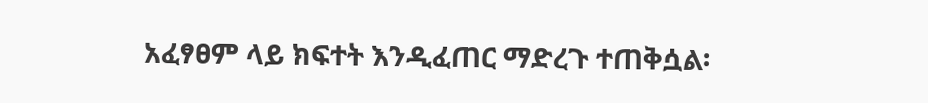አፈፃፀም ላይ ክፍተት እንዲፈጠር ማድረጉ ተጠቅሷል፡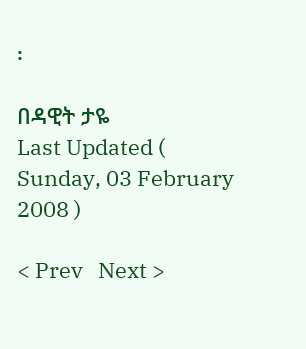፡

በዳዊት ታዬ
Last Updated ( Sunday, 03 February 2008 )

< Prev   Next >